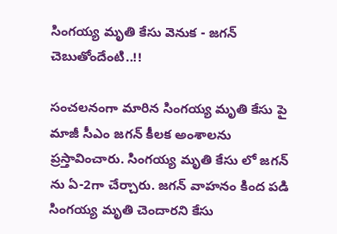సింగయ్య మృతి కేసు వెనుక - జగన్ చెబుతోందేంటి..!!

సంచలనంగా మారిన సింగయ్య మృతి కేసు పై మాజీ సీఎం జగన్ కీలక అంశాలను ప్రస్తావించారు. సింగయ్య మృతి కేసు లో జగన్ ను ఏ-2గా చేర్చారు. జగన్ వాహనం కింద పడి సింగయ్య మృతి చెందారని కేసు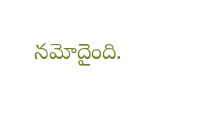నమోదైంది.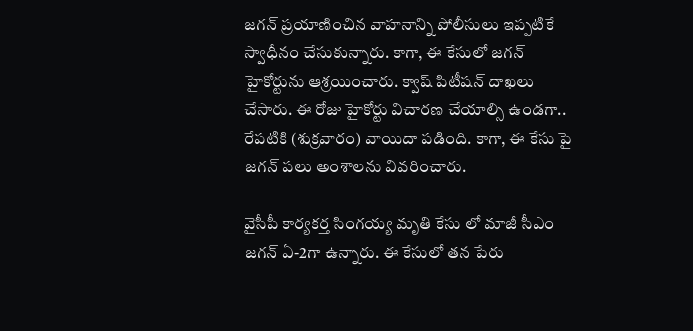జగన్ ప్రయాణించిన వాహనాన్ని పోలీసులు ఇప్పటికే స్వాధీనం చేసుకున్నారు. కాగా, ఈ కేసులో జగన్ హైకోర్టును ఆశ్రయించారు. క్వాష్ పిటీషన్ దాఖలు చేసారు. ఈ రోజు హైకోర్టు విచారణ చేయాల్సి ఉండగా.. రేపటికి (శుక్రవారం) వాయిదా పడింది. కాగా, ఈ కేసు పై జగన్ పలు అంశాలను వివరించారు.

వైసీపీ కార్యకర్త సింగయ్య మృతి కేసు లో మాజీ సీఎం జగన్ ఏ-2గా ఉన్నారు. ఈ కేసులో తన పేరు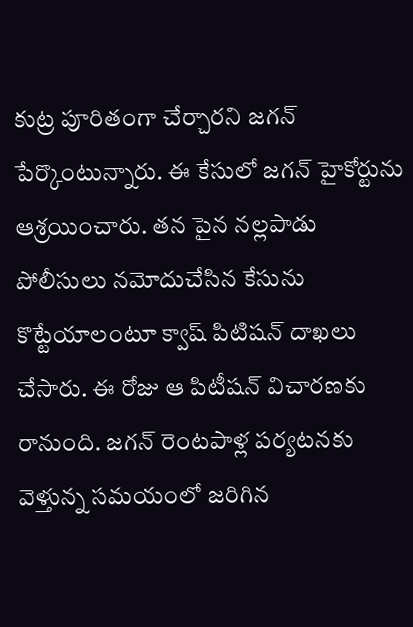కుట్ర పూరితంగా చేర్చారని జగన్ పేర్కొంటున్నారు. ఈ కేసులో జగన్ హైకోర్టును ఆశ్రయించారు. తన పైన నల్లపాడు పోలీసులు నమోదుచేసిన కేసును కొట్టేయాలంటూ క్వాష్‌ పిటిషన్‌ దాఖలు చేసారు. ఈ రోజు ఆ పిటీషన్ విచారణకు రానుంది. జగన్ రెంటపాళ్ల పర్యటనకు వెళ్తున్న సమయంలో జరిగిన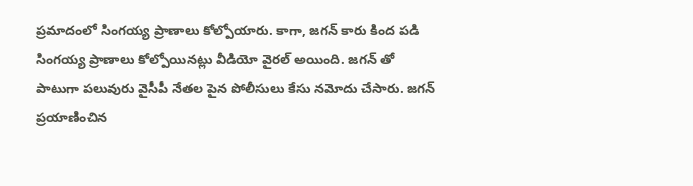ప్రమాదంలో సింగయ్య ప్రాణాలు కోల్పోయారు. కాగా, జగన్ కారు కింద పడి సింగయ్య ప్రాణాలు కోల్పోయినట్లు వీడియో వైరల్ అయింది. జగన్ తో పాటుగా పలువురు వైసీపీ నేతల పైన పోలీసులు కేసు నమోదు చేసారు. జగన్ ప్రయాణించిన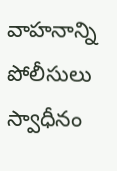వాహనాన్ని పోలీసులు స్వాధీనం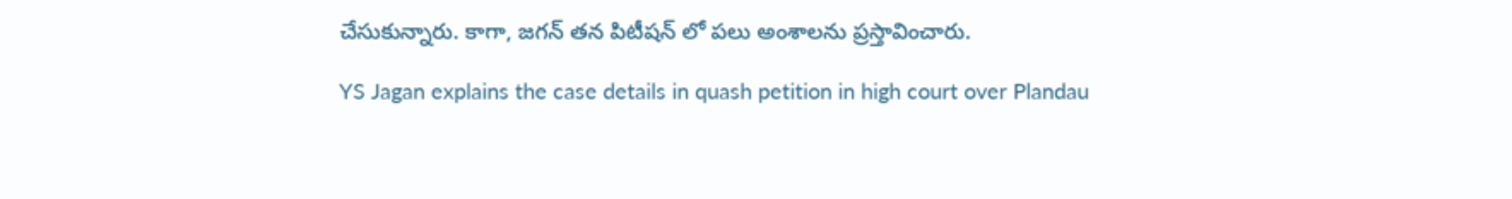చేసుకున్నారు. కాగా, జగన్ తన పిటీషన్ లో పలు అంశాలను ప్రస్తావించారు.

YS Jagan explains the case details in quash petition in high court over Plandau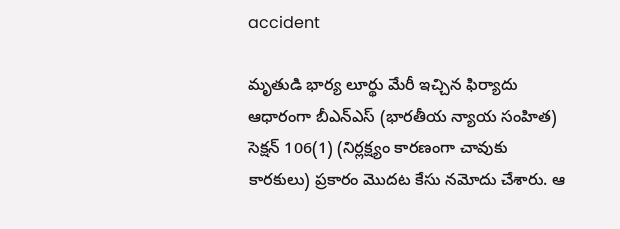accident

మృతుడి భార్య లూర్థు మేరీ ఇచ్చిన ఫిర్యాదు ఆధారంగా బీఎన్‌ఎస్‌ (భారతీయ న్యాయ సంహిత) సెక్షన్‌ 106(1) (నిర్లక్ష్యం కారణంగా చావుకు కారకులు) ప్రకారం మొదట కేసు నమోదు చేశారు. ఆ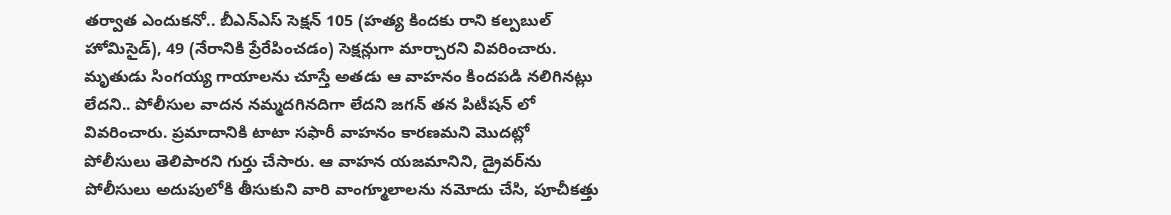తర్వాత ఎందుకనో.. బీఎన్‌ఎస్‌ సెక్షన్‌ 105 (హత్య కిందకు రాని కల్పబుల్‌ హోమిసైడ్‌), 49 (నేరానికి ప్రేరేపించడం) సెక్షన్లుగా మార్చారని వివరించారు. మృతుడు సింగయ్య గాయాలను చూస్తే అతడు ఆ వాహనం కిందపడి నలిగినట్లు లేదని.. పోలీసుల వాదన నమ్మదగినదిగా లేదని జగన్ తన పిటీషన్ లో వివరించారు. ప్రమాదానికి టాటా సఫారీ వాహనం కారణమని మొదట్లో పోలీసులు తెలిపారని గుర్తు చేసారు. ఆ వాహన యజమానిని, డ్రైవర్‌ను పోలీసులు అదుపులోకి తీసుకుని వారి వాంగ్మూలాలను నమోదు చేసి, పూచీకత్తు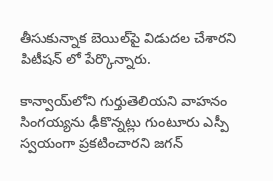తీసుకున్నాక బెయిల్‌పై విడుదల చేశారని పిటీషన్ లో పేర్కొన్నారు.

కాన్వాయ్‌లోని గుర్తుతెలియని వాహనం సింగయ్యను ఢీకొన్నట్లు గుంటూరు ఎస్పీ స్వయంగా ప్రకటించారని జగన్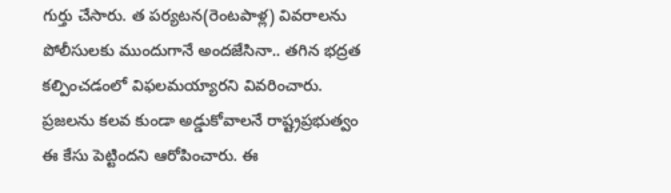గుర్తు చేసారు. త పర్యటన(రెంటపాళ్ల) వివరాలను పోలీసులకు ముందుగానే అందజేసినా.. తగిన భద్రత కల్పించడంలో విఫలమయ్యారని వివరించారు. ప్రజలను కలవ కుండా అడ్డుకోవాలనే రాష్ట్రప్రభుత్వం ఈ కేసు పెట్టిందని ఆరోపించారు. ఈ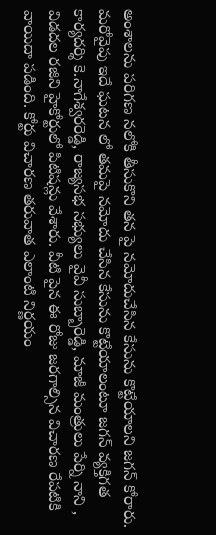అంశాలను పరిగణ నలోకి తీసుకొని తన పై నమోదుచేసిన కేసును కొట్టేయాలని జగన్ కోరారు. మరోవైపు ఇదే ఘటన లో తమపై నమోదు చేసిన కేసును కొట్టేయాలంటూ జగన్‌ వ్యక్తిగత కార్యదర్శి కె.నాగేశ్వరరెడ్డి, రాజ్యసభ సభ్యులు వైవీ సుబ్బారెడ్డి, మాజీ మంత్రులు పేర్ని నాని , విడదల రజిని హైకోర్టులో పిటిషన్లు వేశారు. వీటి పైన ఈ రోజు జరగాల్సిన విచారణ రేపటికి వాయిదా పడింది. కోర్టు విచారణ తరువాత ఎలాంటి నిర్ణయం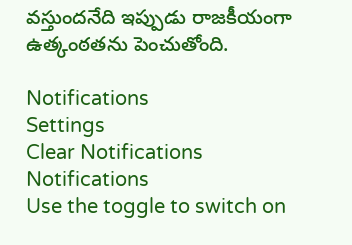వస్తుందనేది ఇప్పుడు రాజకీయంగా ఉత్కంఠతను పెంచుతోంది.

Notifications
Settings
Clear Notifications
Notifications
Use the toggle to switch on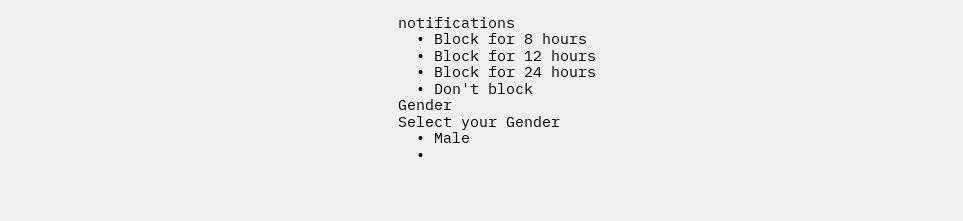notifications
  • Block for 8 hours
  • Block for 12 hours
  • Block for 24 hours
  • Don't block
Gender
Select your Gender
  • Male
  •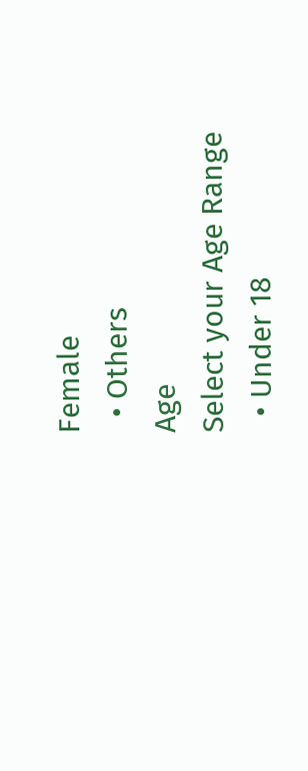Female
  • Others
Age
Select your Age Range
  • Under 18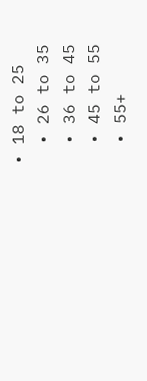• 18 to 25
  • 26 to 35
  • 36 to 45
  • 45 to 55
  • 55+